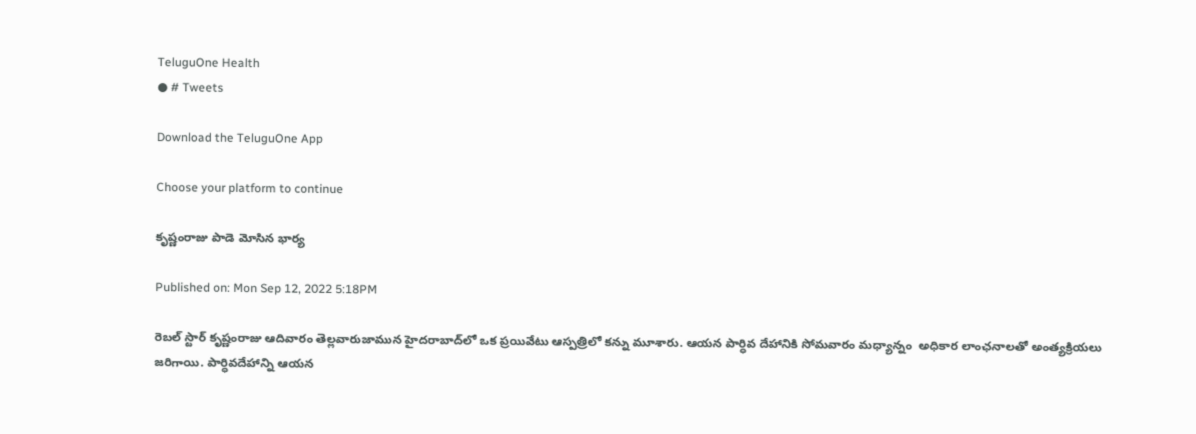TeluguOne Health
● # Tweets

Download the TeluguOne App

Choose your platform to continue

కృష్ణంరాజు పాడె మోసిన భార్య‌

Published on: Mon Sep 12, 2022 5:18PM

రెబ‌ల్ స్టార్ కృష్ణంరాజు ఆదివారం తెల్ల‌వారుజామున హైద‌రాబాద్‌లో ఒక ప్ర‌యివేటు ఆస్ప‌త్రిలో క‌న్ను మూశారు. ఆయ‌న పార్ధివ దేహానికి సోమ‌వారం మ‌ధ్యాన్నం  అధికార లాంఛ‌నాల‌తో అంత్య‌క్రియ‌లు జ‌రిగాయి. పార్ధివ‌దేహాన్ని ఆయ‌న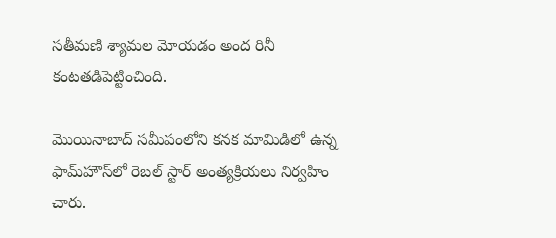స‌తీమ‌ణి శ్యామ‌ల మోయ‌డం అంద‌ రినీ  కంట‌త‌డిపెట్టించింది.

మొయినాబాద్ సమీపంలోని కనక మామిడిలో ఉన్న ఫామ్‌హౌస్‌లో రెబల్ స్టార్ అంత్యక్రియలు నిర్వహిం చారు.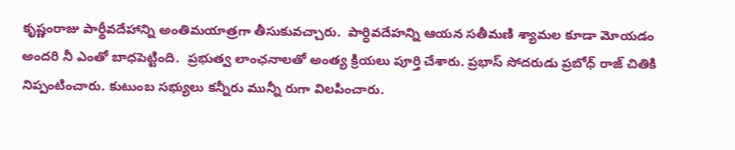కృష్ణంరాజు పార్థీవదేహాన్ని అంతిమయాత్రగా తీసుకువచ్చారు.  పార్ధివ‌దేహ‌న్ని ఆయ‌న స‌తీమ‌ణి శ్యామ‌ల కూడా మోయ‌డం అంద‌రి నీ ఎంతో బాధ‌పెట్టింది.  ప్రభుత్వ లాంఛనాలతో అంత్య క్రియలు పూర్తి చేశారు. ప్రభాస్ సోదరుడు ప్రబోధ్ రాజ్ చితికి నిప్పంటించారు. కుటుంబ సభ్యులు కన్నీరు మున్నీ రుగా విలపించారు.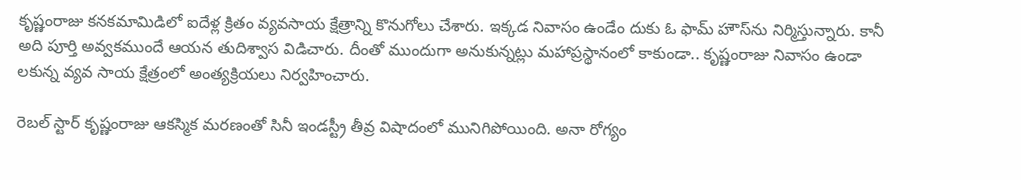కృష్ణంరాజు కనకమామిడిలో ఐదేళ్ల క్రితం వ్యవసాయ క్షేత్రాన్ని కొనుగోలు చేశారు. ఇక్కడ నివాసం ఉండేం దుకు ఓ ఫామ్ హౌస్‌ను నిర్మిస్తున్నారు. కానీ అది పూర్తి అవ్వకముందే ఆయన తుదిశ్వాస విడిచారు. దీంతో ముందుగా అనుకున్నట్లు మహాప్రస్థానంలో కాకుండా.. కృష్ణంరాజు నివాసం ఉండా లకున్న వ్యవ సాయ క్షేత్రంలో అంత్యక్రియలు నిర్వహించారు.

రెబల్ స్టార్ కృష్ణంరాజు ఆకస్మిక మరణంతో సినీ ఇండస్ట్రీ తీవ్ర విషాదంలో మునిగిపోయింది. అనా రోగ్యం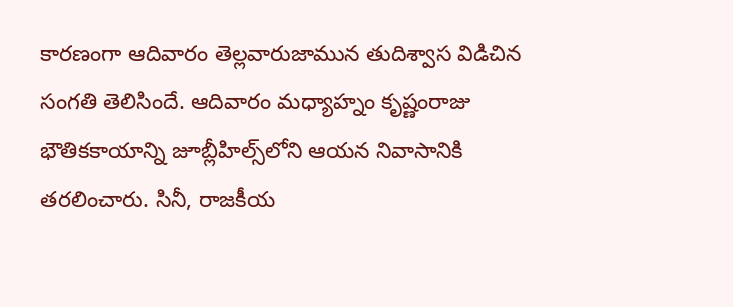కారణంగా ఆదివారం తెల్లవారుజామున తుదిశ్వాస విడిచిన సంగతి తెలిసిందే. ఆదివారం మధ్యాహ్నం కృష్ణంరాజు భౌతికకాయాన్ని జూబ్లీహిల్స్‌లోని ఆయన నివాసానికి తరలించారు. సినీ, రాజకీయ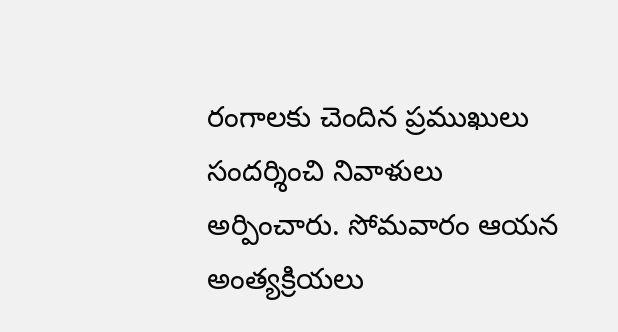రంగాలకు చెందిన ప్రముఖులు సందర్శించి నివాళులు అర్పించారు. సోమవారం ఆయన అంత్యక్రియలు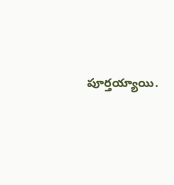పూర్తయ్యాయి.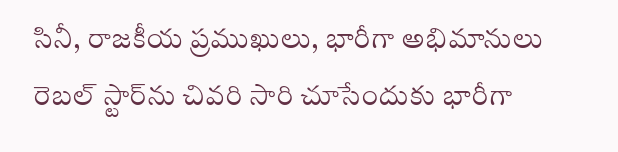సినీ, రాజకీయ ప్రముఖులు, భారీగా అభిమానులు రెబల్ స్టార్‌ను చివరి సారి చూసేందుకు భారీగా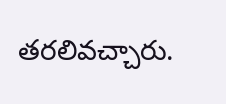తరలివచ్చారు.